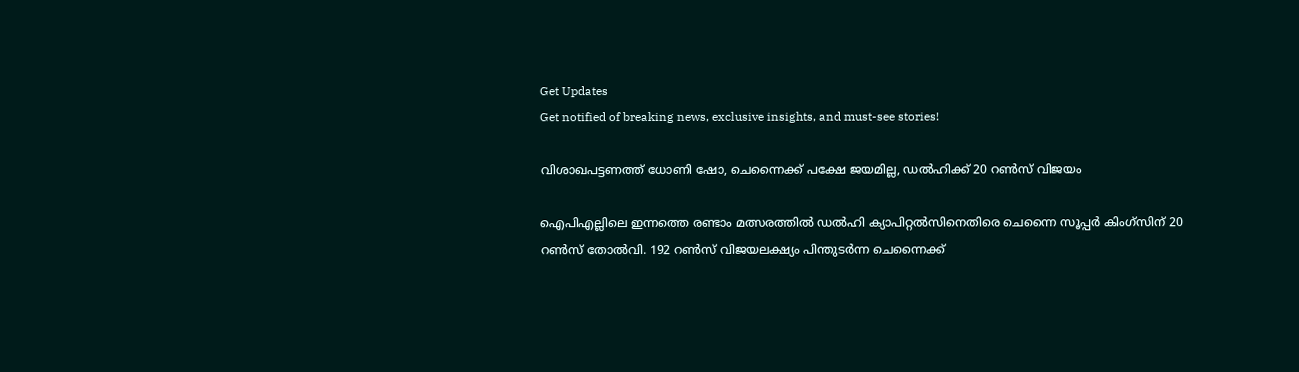Get Updates
Get notified of breaking news, exclusive insights, and must-see stories!

വിശാഖപട്ടണത്ത് ധോണി ഷോ, ചെന്നൈക്ക് പക്ഷേ ജയമില്ല, ഡല്‍ഹിക്ക് 20 റണ്‍സ് വിജയം

ഐപിഎല്ലിലെ ഇന്നത്തെ രണ്ടാം മത്സരത്തില്‍ ഡല്‍ഹി ക്യാപിറ്റല്‍സിനെതിരെ ചെന്നൈ സൂപ്പര്‍ കിംഗ്‌സിന് 20 റണ്‍സ് തോല്‍വി. 192 റണ്‍സ് വിജയലക്ഷ്യം പിന്തുടര്‍ന്ന ചെന്നൈക്ക്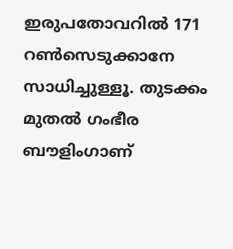ഇരുപതോവറില്‍ 171 റണ്‍സെടുക്കാനേ സാധിച്ചുള്ളൂ. തുടക്കം മുതല്‍ ഗംഭീര ബൗളിംഗാണ്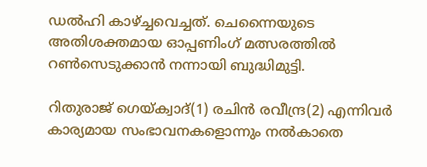ഡല്‍ഹി കാഴ്ച്ചവെച്ചത്. ചെന്നൈയുടെ അതിശക്തമായ ഓപ്പണിംഗ് മത്സരത്തില്‍ റണ്‍സെടുക്കാന്‍ നന്നായി ബുദ്ധിമുട്ടി.

റിതുരാജ് ഗെയ്ക്വാദ്(1) രചിന്‍ രവീന്ദ്ര(2) എന്നിവര്‍ കാര്യമായ സംഭാവനകളൊന്നും നല്‍കാതെ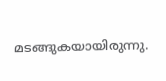മടങ്ങുകയായിരുന്നു.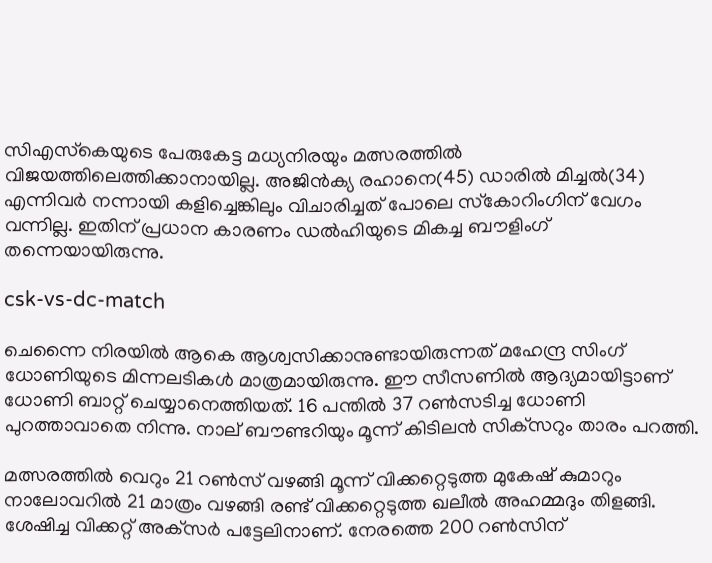സിഎസ്‌കെയുടെ പേരുകേട്ട മധ്യനിരയും മത്സരത്തില്‍ വിജയത്തിലെത്തിക്കാനായില്ല. അജിന്‍ക്യ രഹാനെ(45) ഡാരില്‍ മിച്ചല്‍(34) എന്നിവര്‍ നന്നായി കളിച്ചെങ്കിലും വിചാരിച്ചത് പോലെ സ്‌കോറിംഗിന് വേഗം വന്നില്ല. ഇതിന് പ്രധാന കാരണം ഡല്‍ഹിയുടെ മികച്ച ബൗളിംഗ് തന്നെയായിരുന്നു.

csk-vs-dc-match

ചെന്നൈ നിരയില്‍ ആകെ ആശ്വസിക്കാനുണ്ടായിരുന്നത് മഹേന്ദ്ര സിംഗ് ധോണിയുടെ മിന്നലടികള്‍ മാത്രമായിരുന്നു. ഈ സീസണില്‍ ആദ്യമായിട്ടാണ് ധോണി ബാറ്റ് ചെയ്യാനെത്തിയത്. 16 പന്തില്‍ 37 റണ്‍സടിച്ച ധോണി പുറത്താവാതെ നിന്നു. നാല് ബൗണ്ടറിയും മൂന്ന് കിടിലന്‍ സിക്‌സറും താരം പറത്തി.

മത്സരത്തില്‍ വെറും 21 റണ്‍സ് വഴങ്ങി മൂന്ന് വിക്കറ്റെടുത്ത മുകേഷ് കുമാറും നാലോവറില്‍ 21 മാത്രം വഴങ്ങി രണ്ട് വിക്കറ്റെടുത്ത ഖലീല്‍ അഹമ്മദും തിളങ്ങി. ശേഷിച്ച വിക്കറ്റ് അക്‌സര്‍ പട്ടേലിനാണ്. നേരത്തെ 200 റണ്‍സിന്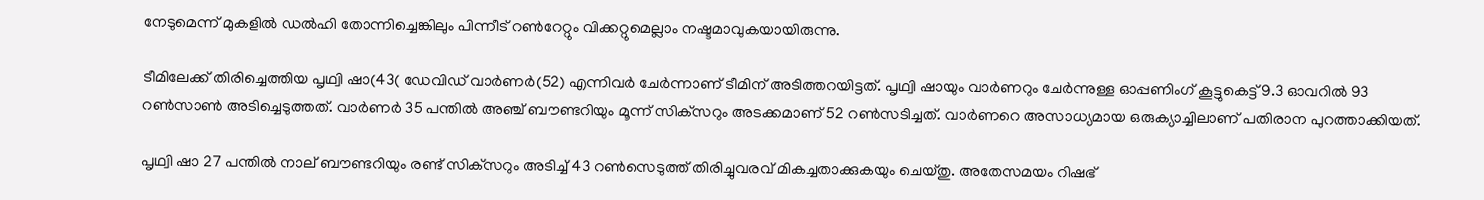നേടുമെന്ന് മുകളില്‍ ഡല്‍ഹി തോന്നിച്ചെങ്കിലും പിന്നീട് റണ്‍റേറ്റും വിക്കറ്റുമെല്ലാം നഷ്ടമാവുകയായിരുന്നു.

ടീമിലേക്ക് തിരിച്ചെത്തിയ പൃഥ്വി ഷാ(43( ഡേവിഡ് വാര്‍ണര്‍(52) എന്നിവര്‍ ചേര്‍ന്നാണ് ടീമിന് അടിത്തറയിട്ടത്. പൃഥ്വി ഷായും വാര്‍ണറും ചേര്‍ന്നുള്ള ഓപ്പണിംഗ് കൂട്ടുകെട്ട് 9.3 ഓവറില്‍ 93 റണ്‍സാണ്‍ അടിച്ചെടുത്തത്. വാര്‍ണര്‍ 35 പന്തില്‍ അഞ്ച് ബൗണ്ടറിയും മൂന്ന് സിക്‌സറും അടക്കമാണ് 52 റണ്‍സടിച്ചത്. വാര്‍ണറെ അസാധ്യമായ ഒരുക്യാച്ചിലാണ് പതിരാന പുറത്താക്കിയത്.

പൃഥ്വി ഷാ 27 പന്തില്‍ നാല് ബൗണ്ടറിയും രണ്ട് സിക്‌സറും അടിച്ച് 43 റണ്‍സെടുത്ത് തിരിച്ചുവരവ് മികച്ചതാക്കുകയും ചെയ്തു. അതേസമയം റിഷഭ്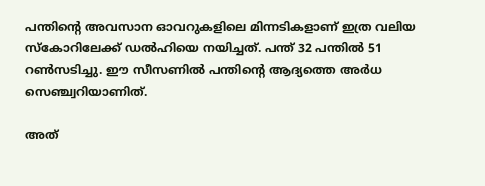പന്തിന്റെ അവസാന ഓവറുകളിലെ മിന്നടികളാണ് ഇത്ര വലിയ സ്‌കോറിലേക്ക് ഡല്‍ഹിയെ നയിച്ചത്. പന്ത് 32 പന്തില്‍ 51 റണ്‍സടിച്ചു. ഈ സീസണില്‍ പന്തിന്റെ ആദ്യത്തെ അര്‍ധ സെഞ്ച്വറിയാണിത്.

അത്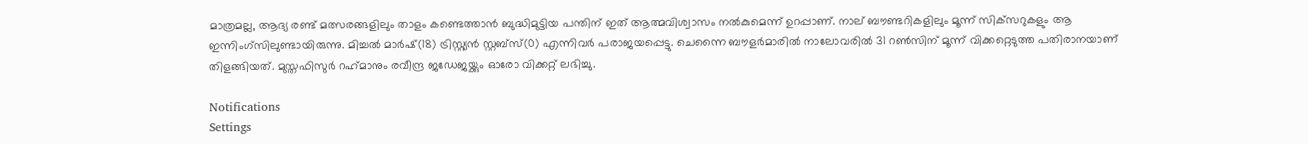മാത്രമല്ല, ആദ്യ രണ്ട് മത്സരങ്ങളിലും താളം കണ്ടെത്താന്‍ ബുദ്ധിമുട്ടിയ പന്തിന് ഇത് ആത്മവിശ്വാസം നല്‍കുമെന്ന് ഉറപ്പാണ്. നാല് ബൗണ്ടറികളിലും മൂന്ന് സിക്‌സറുകളും ആ ഇന്നിംഗ്‌സിലുണ്ടായിരുന്നു. മിച്ചല്‍ മാര്‍ഷ്(18) ട്രിസ്റ്റ്യന്‍ സ്റ്റബ്‌സ്(0) എന്നിവര്‍ പരാജയപ്പെട്ടു. ചെന്നൈ ബൗളര്‍മാരില്‍ നാലോവരില്‍ 31 റണ്‍സിന് മൂന്ന് വിക്കറ്റെടുത്ത പതിരാനയാണ് തിളങ്ങിയത്. മുസ്തഫിസുര്‍ റഹ്‌മാനും രവീന്ദ്ര ജഡേജയ്ക്കും ഓരോ വിക്കറ്റ് ലഭിച്ചു.

Notifications
Settings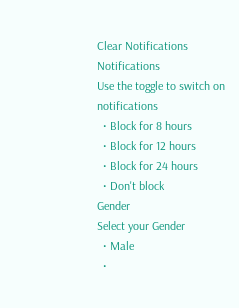Clear Notifications
Notifications
Use the toggle to switch on notifications
  • Block for 8 hours
  • Block for 12 hours
  • Block for 24 hours
  • Don't block
Gender
Select your Gender
  • Male
  •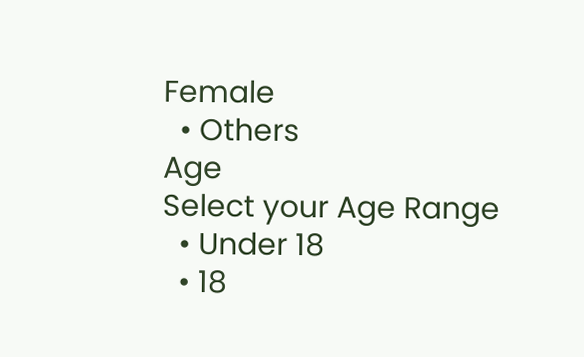Female
  • Others
Age
Select your Age Range
  • Under 18
  • 18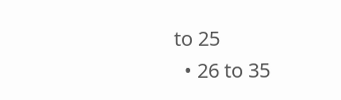to 25
  • 26 to 35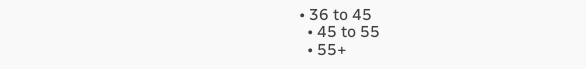• 36 to 45
  • 45 to 55
  • 55+